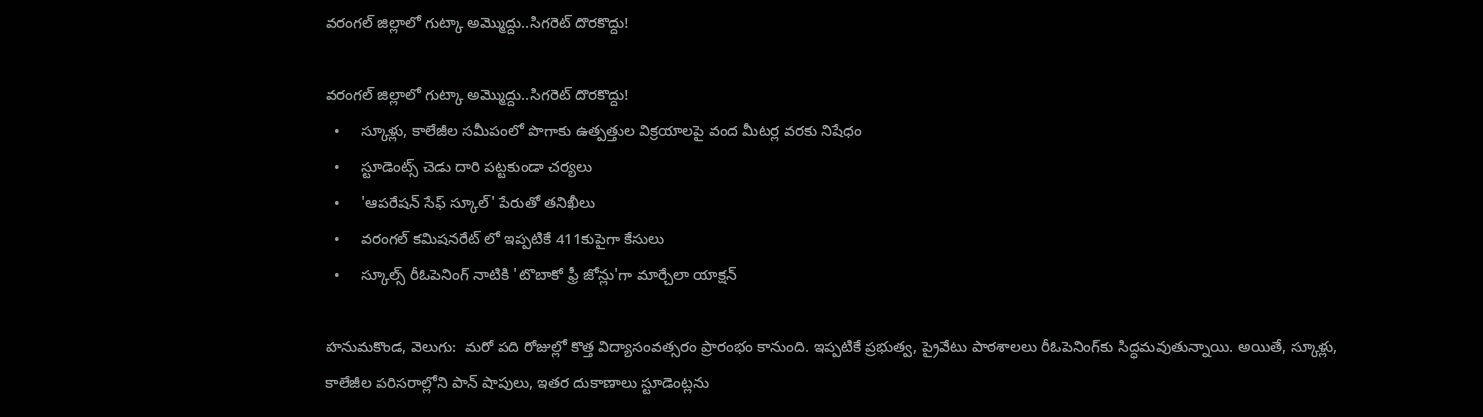వరంగల్ జిల్లాలో గుట్కా అమ్మొద్దు..సిగరెట్ దొరకొద్దు!

వరంగల్ జిల్లాలో గుట్కా అమ్మొద్దు..సిగరెట్ దొరకొద్దు!
  •     స్కూళ్లు, కాలేజీల సమీపంలో పొగాకు ఉత్పత్తుల విక్రయాలపై వంద మీటర్ల వరకు నిషేధం
  •     స్టూడెంట్స్ చెడు దారి పట్టకుండా చర్యలు
  •     'ఆపరేషన్ సేఫ్ స్కూల్' పేరుతో తనిఖీలు
  •     వరంగల్ కమిషనరేట్ లో ఇప్పటికే 411కుపైగా కేసులు
  •     స్కూల్స్ రీఓపెనింగ్ నాటికి 'టొబాకో ఫ్రీ జోన్లు'గా మార్చేలా యాక్షన్

హనుమకొండ, వెలుగు:  మరో పది రోజుల్లో కొత్త విద్యాసంవత్సరం ప్రారంభం కానుంది. ఇప్పటికే ప్రభుత్వ, ప్రైవేటు పాఠశాలలు రీఓపెనింగ్‌‌‌‌‌‌‌‌‌‌‌‌‌‌‌‌‌‌‌‌‌‌‌‌‌‌‌‌‌‌‌‌‌‌‌‌‌‌‌‌‌‌‌‌‌‌‌‌‌‌‌‌‌‌‌‌‌‌‌‌‌‌‌‌కు సిద్ధమవుతున్నాయి. అయితే, స్కూళ్లు, కాలేజీల పరిసరాల్లోని పాన్ షాపులు, ఇతర దుకాణాలు స్టూడెంట్లను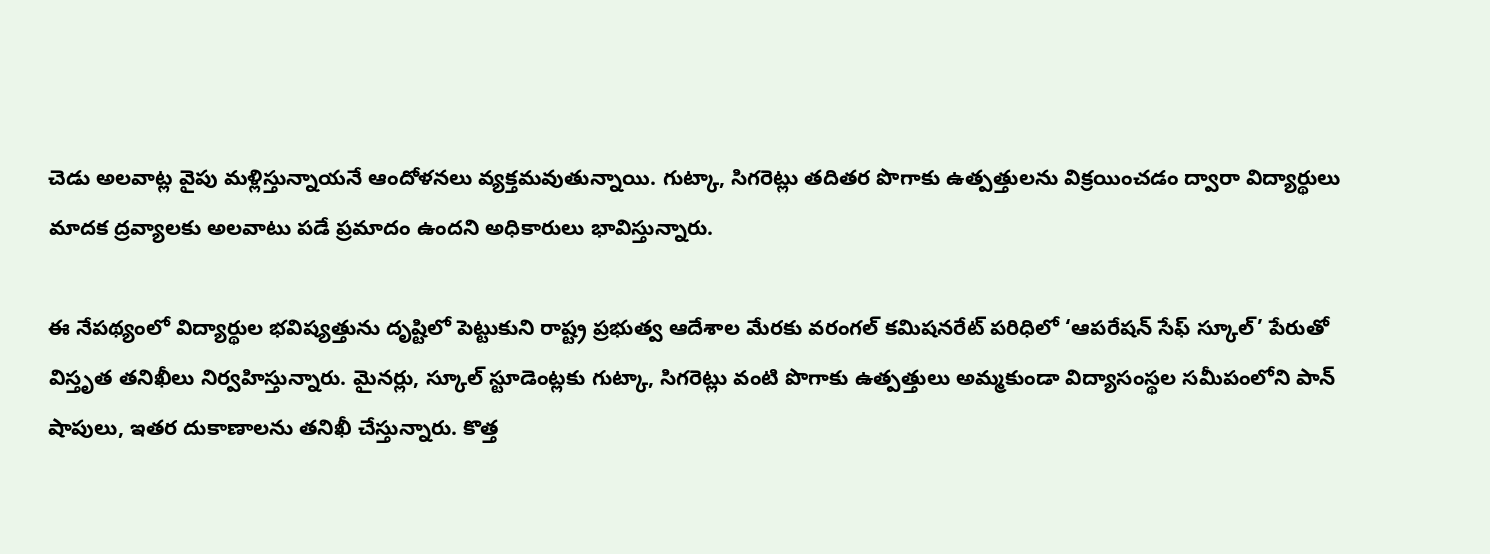చెడు అలవాట్ల వైపు మళ్లిస్తున్నాయనే ఆందోళనలు వ్యక్తమవుతున్నాయి. గుట్కా, సిగరెట్లు తదితర పొగాకు ఉత్పత్తులను విక్రయించడం ద్వారా విద్యార్థులు మాదక ద్రవ్యాలకు అలవాటు పడే ప్రమాదం ఉందని అధికారులు భావిస్తున్నారు.

ఈ నేపథ్యంలో విద్యార్థుల భవిష్యత్తును దృష్టిలో పెట్టుకుని రాష్ట్ర ప్రభుత్వ ఆదేశాల మేరకు వరంగల్ కమిషనరేట్ పరిధిలో ‘ఆపరేషన్ సేఫ్ స్కూల్’ పేరుతో విస్తృత తనిఖీలు నిర్వహిస్తున్నారు. మైనర్లు, స్కూల్ స్టూడెంట్లకు గుట్కా, సిగరెట్లు వంటి పొగాకు ఉత్పత్తులు అమ్మకుండా విద్యాసంస్థల సమీపంలోని పాన్ షాపులు, ఇతర దుకాణాలను తనిఖీ చేస్తున్నారు. కొత్త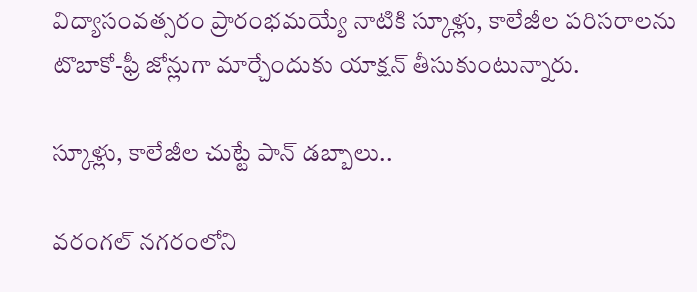విద్యాసంవత్సరం ప్రారంభమయ్యే నాటికి స్కూళ్లు, కాలేజీల పరిసరాలను టొబాకో-ఫ్రీ జోన్లుగా మార్చేందుకు యాక్షన్ తీసుకుంటున్నారు.

స్కూళ్లు, కాలేజీల చుట్టే పాన్ డబ్బాలు..

వరంగల్ నగరంలోని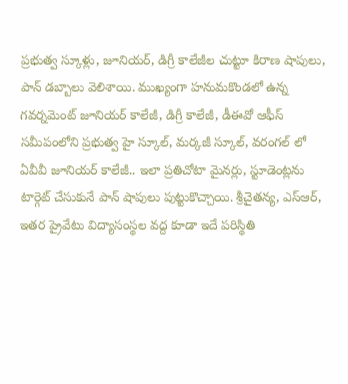ప్రభుత్వ స్కూళ్లు, జూనియర్, డిగ్రీ కాలేజీల చుట్టూ కిరాణ షాపులు, పాన్ డబ్బాలు వెలిశాయి. ముఖ్యంగా హనుమకొండలో ఉన్న గవర్నమెంట్ జూనియర్ కాలేజీ, డిగ్రీ కాలేజీ, డీఈవో ఆఫీస్ సమీపంలోని ప్రభుత్వ హై స్కూల్, మర్కజీ స్కూల్, వరంగల్ లో ఏవీవీ జూనియర్ కాలేజీ.. ఇలా ప్రతిచోటా మైనర్లు, స్టూడెంట్లను టార్గెట్ చేసుకునే పాన్ షాపులు పుట్టుకొచ్చాయి. శ్రీచైతన్య, ఎస్ఆర్, ఇతర ప్రైవేటు విద్యాసంస్థల వద్ద కూడా ఇదే పరిస్థితి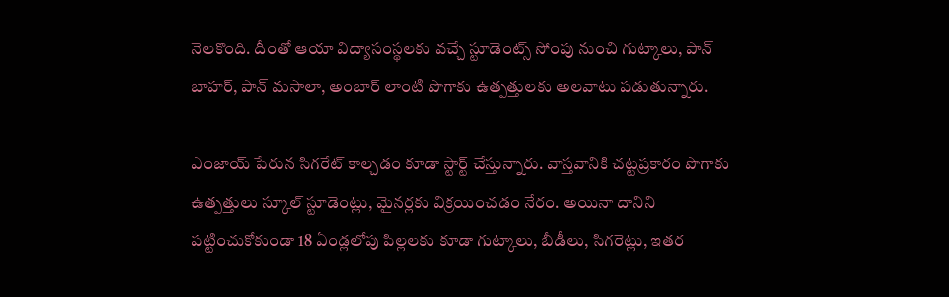నెలకొంది. దీంతో ఆయా విద్యాసంస్థలకు వచ్చే స్టూడెంట్స్ సోంపు నుంచి గుట్కాలు, పాన్ బాహర్, పాన్ మసాలా, అంబార్ లాంటి పొగాకు ఉత్పత్తులకు అలవాటు పడుతున్నారు.

ఎంజాయ్ పేరున సిగరేట్ కాల్చడం కూడా స్టార్ట్ చేస్తున్నారు. వాస్తవానికి చట్టప్రకారం పొగాకు ఉత్పత్తులు స్కూల్ స్టూడెంట్లు, మైనర్లకు విక్రయించడం నేరం. అయినా దానిని పట్టించుకోకుండా 18 ఏండ్లలోపు పిల్లలకు కూడా గుట్కాలు, బీడీలు, సిగరెట్లు, ఇతర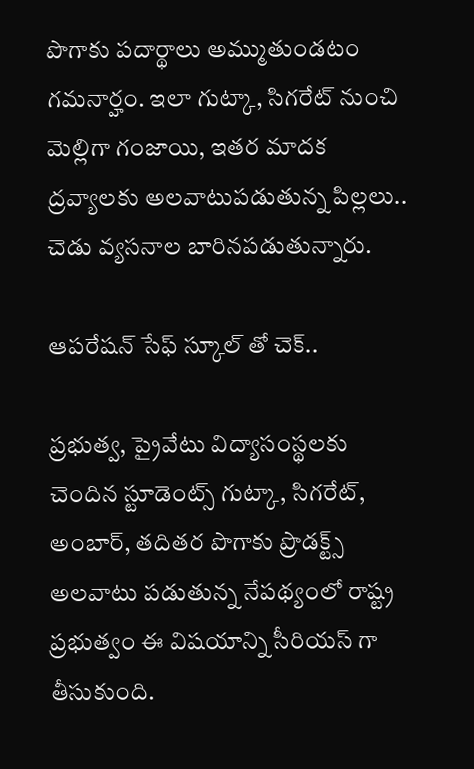పొగాకు పదార్థాలు అమ్ముతుండటం గమనార్హం. ఇలా గుట్కా, సిగరేట్ నుంచి మెల్లిగా గంజాయి, ఇతర మాదక ద్రవ్యాలకు అలవాటుపడుతున్న పిల్లలు.. చెడు వ్యసనాల బారినపడుతున్నారు.

ఆపరేషన్ సేఫ్ స్కూల్ తో చెక్..

ప్రభుత్వ, ప్రైవేటు విద్యాసంస్థలకు చెందిన స్టూడెంట్స్ గుట్కా, సిగరేట్, అంబార్, తదితర పొగాకు ప్రొడక్ట్స్ అలవాటు పడుతున్న నేపథ్యంలో రాష్ట్ర ప్రభుత్వం ఈ విషయాన్ని సీరియస్ గా తీసుకుంది.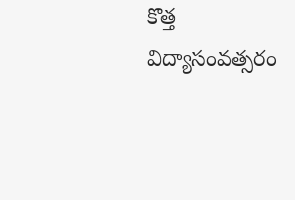కొత్త విద్యాసంవత్సరం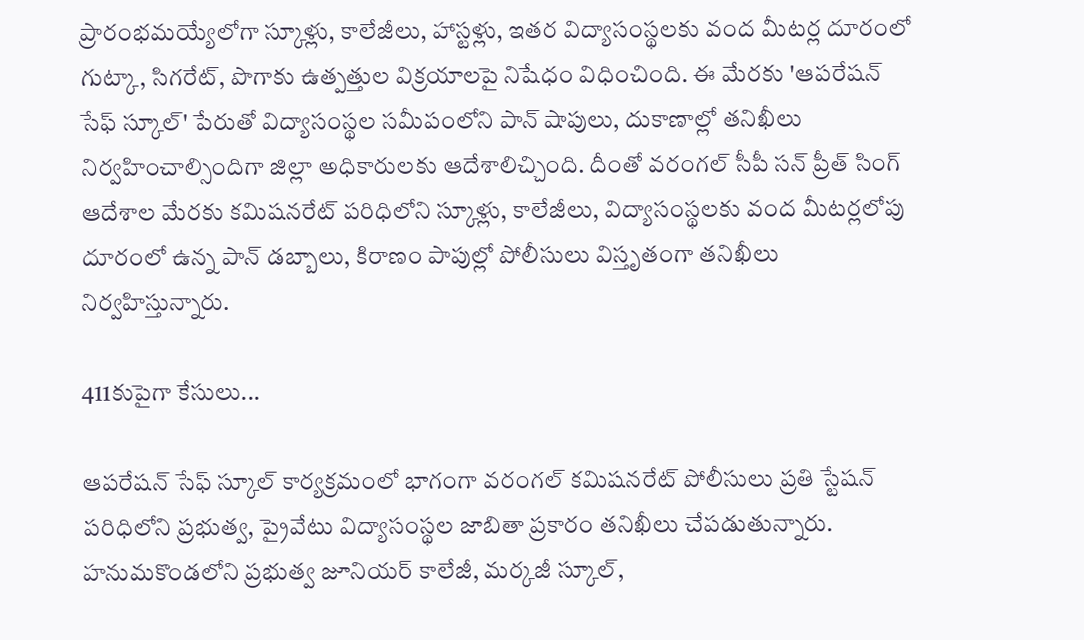ప్రారంభమయ్యేలోగా స్కూళ్లు, కాలేజీలు, హాస్టళ్లు, ఇతర విద్యాసంస్థలకు వంద మీటర్ల దూరంలో గుట్కా, సిగరేట్, పొగాకు ఉత్పత్తుల విక్రయాలపై నిషేధం విధించింది. ఈ మేరకు 'ఆపరేషన్ సేఫ్ స్కూల్' పేరుతో విద్యాసంస్థల సమీపంలోని పాన్ షాపులు, దుకాణాల్లో తనిఖీలు నిర్వహించాల్సిందిగా జిల్లా అధికారులకు ఆదేశాలిచ్చింది. దీంతో వరంగల్ సీపీ సన్ ప్రీత్ సింగ్ ఆదేశాల మేరకు కమిషనరేట్ పరిధిలోని స్కూళ్లు, కాలేజీలు, విద్యాసంస్థలకు వంద మీటర్లలోపు దూరంలో ఉన్న పాన్ డబ్బాలు, కిరాణం పాపుల్లో పోలీసులు విస్తృతంగా తనిఖీలు నిర్వహిస్తున్నారు.

411కుపైగా కేసులు...

ఆపరేషన్ సేఫ్ స్కూల్ కార్యక్రమంలో భాగంగా వరంగల్ కమిషనరేట్ పోలీసులు ప్రతి స్టేషన్ పరిధిలోని ప్రభుత్వ, ప్రైవేటు విద్యాసంస్థల జాబితా ప్రకారం తనిఖీలు చేపడుతున్నారు. హనుమకొండలోని ప్రభుత్వ జూనియర్ కాలేజీ, మర్కజీ స్కూల్,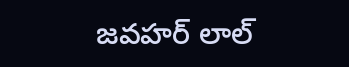జవహర్ లాల్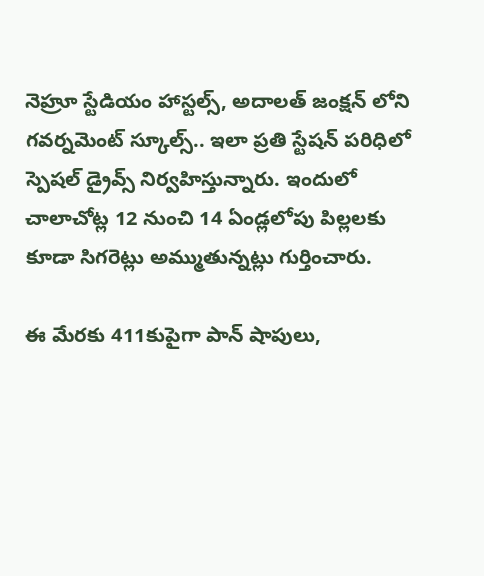నెహ్రూ స్టేడియం హాస్టల్స్, అదాలత్ జంక్షన్ లోని గవర్నమెంట్ స్కూల్స్.. ఇలా ప్రతి స్టేషన్ పరిధిలో స్పెషల్ డ్రైవ్స్ నిర్వహిస్తున్నారు. ఇందులో చాలాచోట్ల 12 నుంచి 14 ఏండ్లలోపు పిల్లలకు కూడా సిగరెట్లు అమ్ముతున్నట్లు గుర్తించారు.

ఈ మేరకు 411కుపైగా పాన్ షాపులు,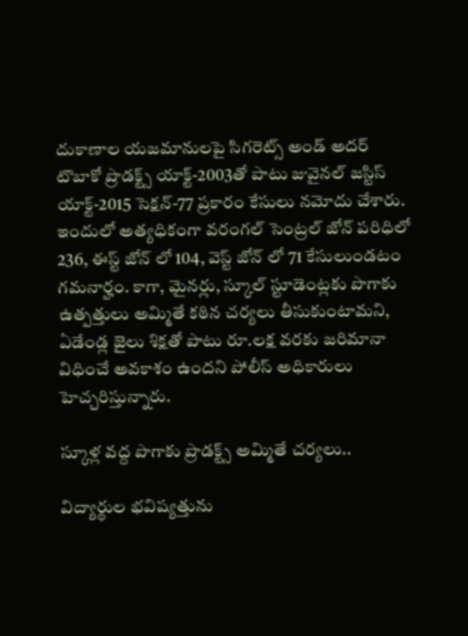దుకాణాల యజమానులపై సిగరెట్స్ అండ్ అదర్ టొబాకో ప్రొడక్ట్స్ యాక్ట్-2003తో పాటు జువైనల్ జస్టిస్ యాక్ట్-2015 సెక్షన్-77 ప్రకారం కేసులు నమోదు చేశారు. ఇందులో అత్యధికంగా వరంగల్ సెంట్రల్ జోన్ పరిధిలో 236, ఈస్ట్ జోన్ లో 104, వెస్ట్ జోన్ లో 71 కేసులుండటం గమనార్హం. కాగా, మైనర్లు, స్కూల్ స్టూడెంట్లకు పొగాకు ఉత్పత్తులు అమ్మితే కఠిన చర్యలు తీసుకుంటామని, ఏడేండ్ల జైలు శిక్షతో పాటు రూ.లక్ష వరకు జరిమానా విధించే అవకాశం ఉందని పోలీస్ అధికారులు హెచ్చరిస్తున్నారు.

స్కూళ్ల వద్ద పొగాకు ప్రొడక్ట్స్ అమ్మితే చర్యలు..

విద్యార్థుల భవిష్యత్తును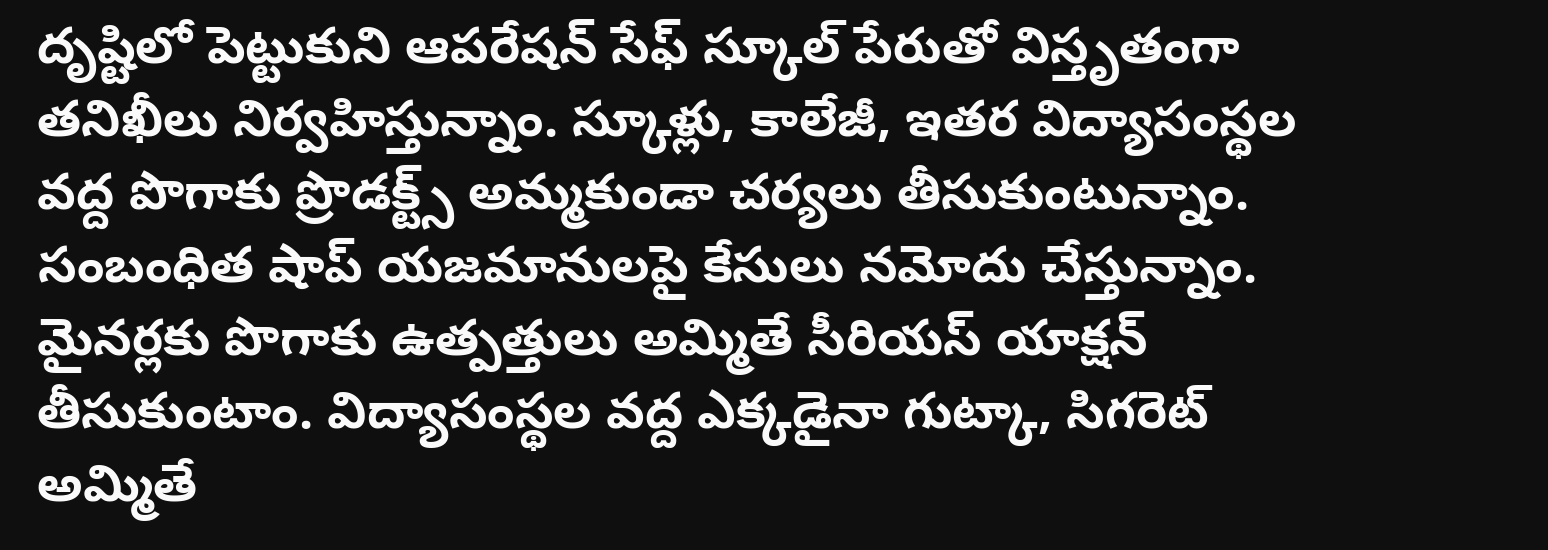దృష్టిలో పెట్టుకుని ఆపరేషన్ సేఫ్ స్కూల్ పేరుతో విస్తృతంగా తనిఖీలు నిర్వహిస్తున్నాం. స్కూళ్లు, కాలేజీ, ఇతర విద్యాసంస్థల వద్ద పొగాకు ప్రొడక్ట్స్ అమ్మకుండా చర్యలు తీసుకుంటున్నాం. సంబంధిత షాప్ యజమానులపై కేసులు నమోదు చేస్తున్నాం. మైనర్లకు పొగాకు ఉత్పత్తులు అమ్మితే సీరియస్ యాక్షన్ తీసుకుంటాం. విద్యాసంస్థల వద్ద ఎక్కడైనా గుట్కా, సిగరెట్ అమ్మితే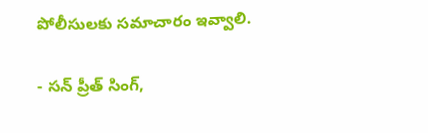పోలీసులకు సమాచారం ఇవ్వాలి.

- సన్ ప్రీత్ సింగ్,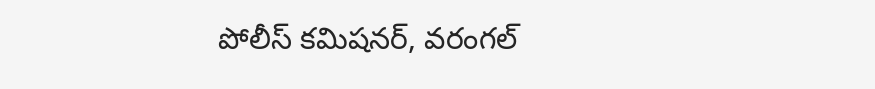పోలీస్ కమిషనర్, వరంగల్